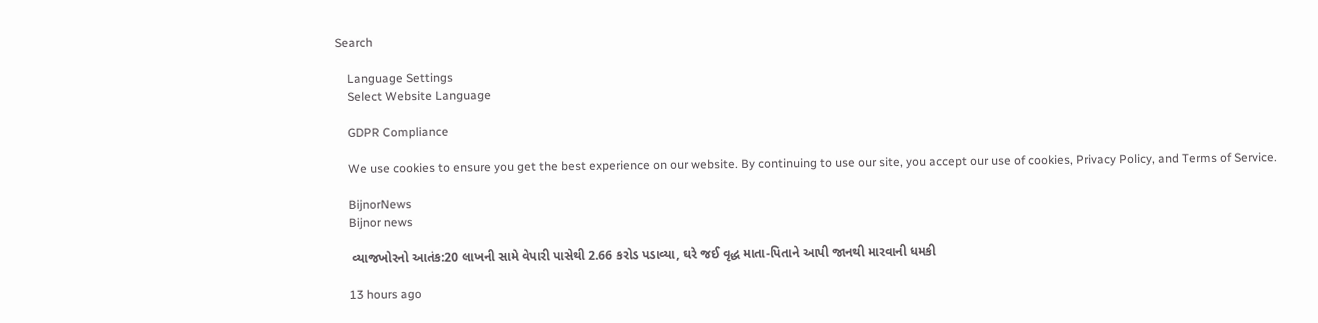Search

    Language Settings
    Select Website Language

    GDPR Compliance

    We use cookies to ensure you get the best experience on our website. By continuing to use our site, you accept our use of cookies, Privacy Policy, and Terms of Service.

    BijnorNews
    Bijnor news

    વ્યાજખોરનો આતંક:20 લાખની સામે વેપારી પાસેથી 2.66 કરોડ પડાવ્યા, ઘરે જઈ વૃદ્ધ માતા-પિતાને આપી જાનથી મારવાની ધમકી

    13 hours ago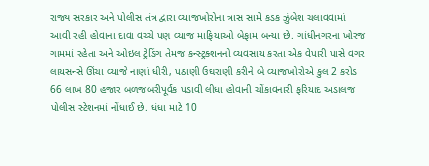રાજ્ય સરકાર અને પોલીસ તંત્ર દ્વારા વ્યાજખોરોના ત્રાસ સામે કડક ઝુંબેશ ચલાવવામાં આવી રહી હોવાના દાવા વચ્ચે પણ વ્યાજ માફિયાઓ બેફામ બન્યા છે. ગાંધીનગરના ખોરજ ગામમાં રહેતા અને ઓઇલ ટ્રેડિંગ તેમજ કન્સ્ટ્રક્શનનો વ્યવસાય કરતા એક વેપારી પાસે વગર લાયસન્સે ઊંચા વ્યાજે નાણાં ધીરી, પઠાણી ઉઘરાણી કરીને બે વ્યાજખોરોએ કુલ 2 કરોડ 66 લાખ 80 હજાર બળજબરીપૂર્વક પડાવી લીધા હોવાની ચોંકાવનારી ફરિયાદ અડાલજ પોલીસ સ્ટેશનમાં નોંધાઈ છે. ધંધા માટે 10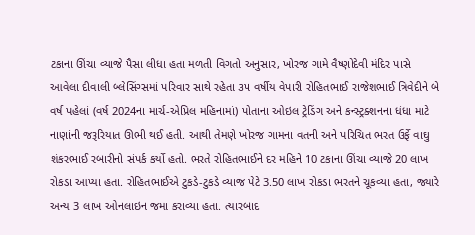ટકાના ઊંચા વ્યાજે પૈસા લીધા હતા મળતી વિગતો અનુસાર, ખોરજ ગામે વૈષ્ણોદેવી મંદિર પાસે આવેલા દીવાલી બ્લેસિંગ્સમાં પરિવાર સાથે રહેતા ૩૫ વર્ષીય વેપારી રોહિતભાઈ રાજેશભાઈ ત્રિવેદીને બે વર્ષ પહેલાં (વર્ષ 2024ના માર્ચ-એપ્રિલ મહિનામાં) પોતાના ઓઇલ ટ્રેડિંગ અને કન્સ્ટ્રક્શનના ધંધા માટે નાણાંની જરૂરિયાત ઊભી થઈ હતી. આથી તેમણે ખોરજ ગામના વતની અને પરિચિત ભરત ઉર્ફે વાઘુ શંકરભાઈ રબારીનો સંપર્ક કર્યો હતો. ભરતે રોહિતભાઈને દર મહિને 10 ટકાના ઊંચા વ્યાજે 20 લાખ રોકડા આપ્યા હતા. રોહિતભાઈએ ટુકડે-ટુકડે વ્યાજ પેટે 3.50 લાખ રોકડા ભરતને ચૂકવ્યા હતા, જ્યારે અન્ય 3 લાખ ઓનલાઇન જમા કરાવ્યા હતા. ત્યારબાદ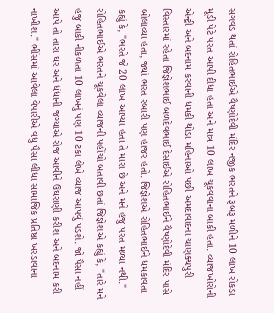સગવડ થતાં રોહિતભાઈએ વૈષ્ણોદેવી મંદિર નજીક ભરતને રૂબરૂ મળીને 10 લાખ રોકડા મૂડી પેટે પરત આપી દીધા હતા અને માત્ર 10 લાખ ચૂકવવાના બાકી હતા. વ્યાજખોરોની એન્ટ્રી અને બદનામ કરવાની ધમકી થોડા મહિનાઓ પછી અમદાવાદના ચાણક્યપુરી વિસ્તારમાં રહેતા જિજ્ઞેશભાઈ બળદેવભાઈ દેસાઈએ રોહિતભાઈને વૈષ્ણોદેવી મંદિર પાસે બોલાવ્યા હતા, જ્યાં ભરત રબારી પણ હાજર હતો. જિજ્ઞેશએ રોહિતભાઈને ધમકાવતા કહ્યું કે, "ભરતે જે 20 લાખ આપ્યા હતા તે મારા છે અને મને હજુ પરત મળ્યા નથી." રોહિતભાઈએ ભરતને ચૂકવેલા વ્યાજની પહોંચો બતાવી છતાં જિજ્ઞેશએ કહ્યું કે, "તારે મને હજુ બાકી નીકળતા 10 લાખનું પણ 10 ટકા લેખે વ્યાજ આપવું પડશે. જો પૈસા નહીં આપે તો તારા ઘર અને ધંધાની જગ્યાએ રોજ આવીને ઉઘરાણી કરીશ અને બદનામ કરી નાખીશ." ભીંસમાં આવેલા વેપારીએ વધુ પૈસા લીધા સામાજિક પ્રતિષ્ઠા ખરડાવાના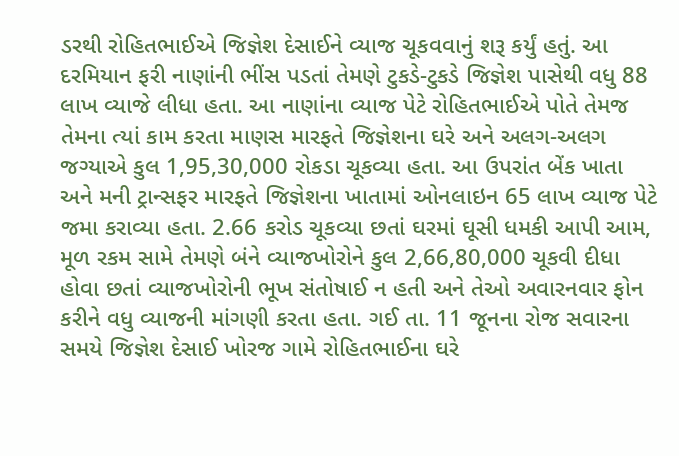ડરથી રોહિતભાઈએ જિજ્ઞેશ દેસાઈને વ્યાજ ચૂકવવાનું શરૂ કર્યું હતું. આ દરમિયાન ફરી નાણાંની ભીંસ પડતાં તેમણે ટુકડે-ટુકડે જિજ્ઞેશ પાસેથી વધુ 88 લાખ વ્યાજે લીધા હતા. આ નાણાંના વ્યાજ પેટે રોહિતભાઈએ પોતે તેમજ તેમના ત્યાં કામ કરતા માણસ મારફતે જિજ્ઞેશના ઘરે અને અલગ-અલગ જગ્યાએ કુલ 1,95,30,000 રોકડા ચૂકવ્યા હતા. આ ઉપરાંત બેંક ખાતા અને મની ટ્રાન્સફર મારફતે જિજ્ઞેશના ખાતામાં ઓનલાઇન 65 લાખ વ્યાજ પેટે જમા કરાવ્યા હતા. 2.66 કરોડ ચૂકવ્યા છતાં ઘરમાં ઘૂસી ધમકી આપી આમ, મૂળ રકમ સામે તેમણે બંને વ્યાજખોરોને કુલ 2,66,80,000 ચૂકવી દીધા હોવા છતાં વ્યાજખોરોની ભૂખ સંતોષાઈ ન હતી અને તેઓ અવારનવાર ફોન કરીને વધુ વ્યાજની માંગણી કરતા હતા. ગઈ તા. 11 જૂનના રોજ સવારના સમયે જિજ્ઞેશ દેસાઈ ખોરજ ગામે રોહિતભાઈના ઘરે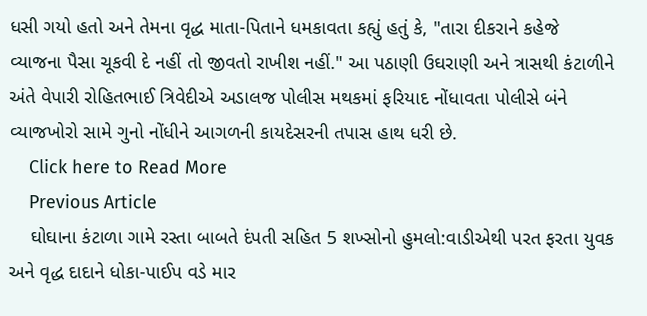ધસી ગયો હતો અને તેમના વૃદ્ધ માતા-પિતાને ધમકાવતા કહ્યું હતું કે, "તારા દીકરાને કહેજે વ્યાજના પૈસા ચૂકવી દે નહીં તો જીવતો રાખીશ નહીં." આ પઠાણી ઉઘરાણી અને ત્રાસથી કંટાળીને અંતે વેપારી રોહિતભાઈ ત્રિવેદીએ અડાલજ પોલીસ મથકમાં ફરિયાદ નોંધાવતા પોલીસે બંને વ્યાજખોરો સામે ગુનો નોંધીને આગળની કાયદેસરની તપાસ હાથ ધરી છે.
    Click here to Read More
    Previous Article
    ઘોઘાના કંટાળા ગામે રસ્તા બાબતે દંપતી સહિત 5 શખ્સોનો હુમલો:વાડીએથી પરત ફરતા યુવક અને વૃદ્ધ દાદાને ધોકા-પાઈપ વડે માર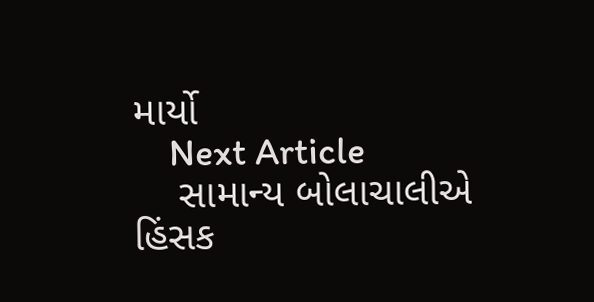માર્યો
    Next Article
    સામાન્ય બોલાચાલીએ હિંસક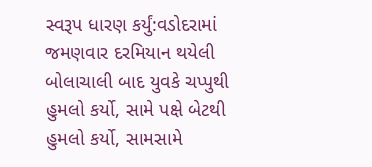સ્વરૂપ ધારણ કર્યું:વડોદરામાં જમણવાર દરમિયાન થયેલી બોલાચાલી બાદ યુવકે ચપ્પુથી હુમલો કર્યો, સામે પક્ષે બેટથી હુમલો કર્યો, સામસામે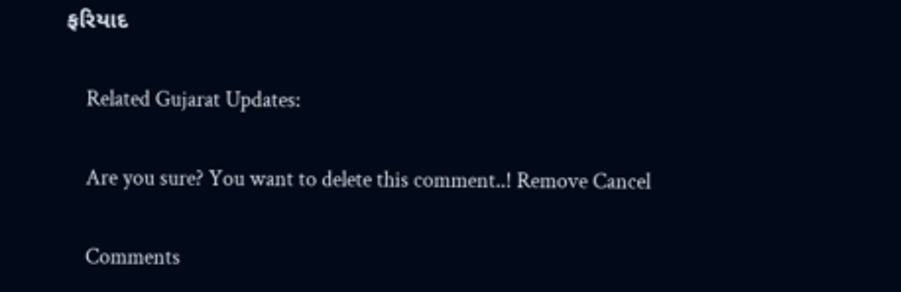ફરિયાદ

    Related Gujarat Updates:

    Are you sure? You want to delete this comment..! Remove Cancel

    Comments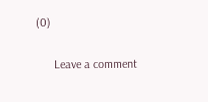(0)

      Leave a comment